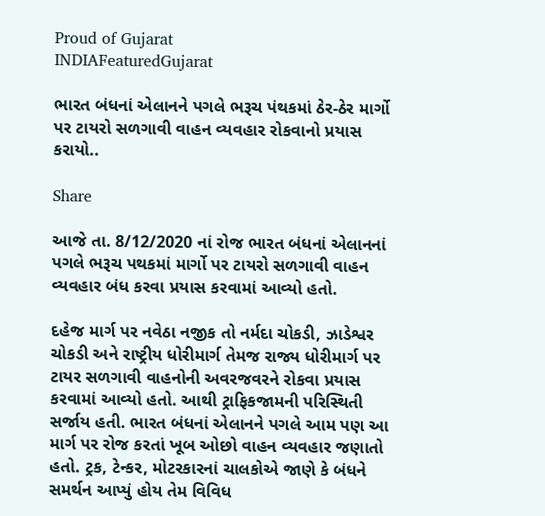Proud of Gujarat
INDIAFeaturedGujarat

ભારત બંધનાં એલાનને પગલે ભરૂચ પંથકમાં ઠેર-ઠેર માર્ગો પર ટાયરો સળગાવી વાહન વ્યવહાર રોકવાનો પ્રયાસ કરાયો..

Share

આજે તા. 8/12/2020 નાં રોજ ભારત બંધનાં એલાનનાં પગલે ભરૂચ પથકમાં માર્ગો પર ટાયરો સળગાવી વાહન વ્યવહાર બંધ કરવા પ્રયાસ કરવામાં આવ્યો હતો.

દહેજ માર્ગ પર નવેઠા નજીક તો નર્મદા ચોકડી, ઝાડેશ્વર ચોકડી અને રાષ્ટ્રીય ધોરીમાર્ગ તેમજ રાજ્ય ધોરીમાર્ગ પર ટાયર સળગાવી વાહનોની અવરજવરને રોકવા પ્રયાસ કરવામાં આવ્યો હતો. આથી ટ્રાફિકજામની પરિસ્થિતી સર્જાય હતી. ભારત બંધનાં એલાનને પગલે આમ પણ આ માર્ગ પર રોજ કરતાં ખૂબ ઓછો વાહન વ્યવહાર જણાતો હતો. ટ્રક, ટેન્કર, મોટરકારનાં ચાલકોએ જાણે કે બંધને સમર્થન આપ્યું હોય તેમ વિવિધ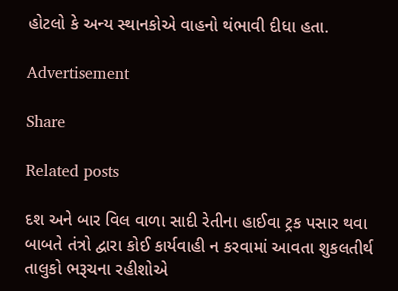હોટલો કે અન્ય સ્થાનકોએ વાહનો થંભાવી દીધા હતા.

Advertisement

Share

Related posts

દશ અને બાર વિલ વાળા સાદી રેતીના હાઈવા ટ્રક પસાર થવા બાબતે તંત્રો દ્વારા કોઈ કાર્યવાહી ન કરવામાં આવતા શુકલતીર્થ તાલુકો ભરૂચના રહીશોએ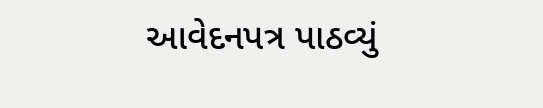આવેદનપત્ર પાઠવ્યું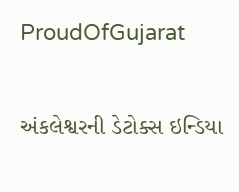ProudOfGujarat

અંકલેશ્વરની ડેટોક્સ ઇન્ડિયા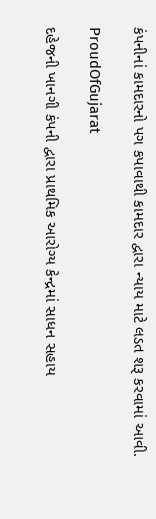કંપનીનાં કામદારનો પગ કપાવાથી કામદાર દ્વારા ન્યાય માટે લડત શરૂ કરવામાં આવી.

ProudOfGujarat

દહેજની ખાનગી કંપની દ્વારા પ્રાથમિક આરોગ્ય કેન્દ્રમાં સાધન સહાય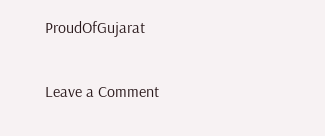ProudOfGujarat

Leave a Comment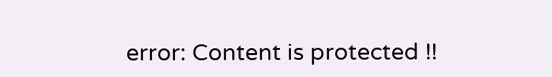error: Content is protected !!